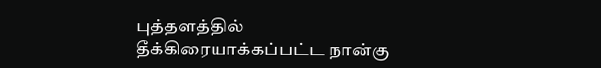புத்தளத்தில் தீக்கிரையாக்கப்பட்ட நான்கு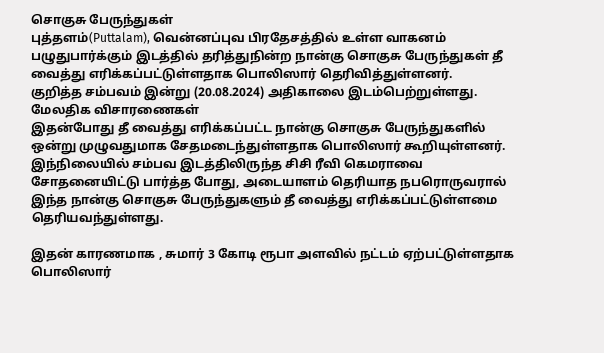சொகுசு பேருந்துகள்
புத்தளம்(Puttalam), வென்னப்புவ பிரதேசத்தில் உள்ள வாகனம் பழுதுபார்க்கும் இடத்தில் தரித்துநின்ற நான்கு சொகுசு பேருந்துகள் தீ வைத்து எரிக்கப்பட்டுள்ளதாக பொலிஸார் தெரிவித்துள்ளனர்.
குறித்த சம்பவம் இன்று (20.08.2024) அதிகாலை இடம்பெற்றுள்ளது.
மேலதிக விசாரணைகள்
இதன்போது தீ வைத்து எரிக்கப்பட்ட நான்கு சொகுசு பேருந்துகளில் ஒன்று முழுவதுமாக சேதமடைந்துள்ளதாக பொலிஸார் கூறியுள்ளனர்.
இந்நிலையில் சம்பவ இடத்திலிருந்த சிசி ரீவி கெமராவை சோதனையிட்டு பார்த்த போது, அடையாளம் தெரியாத நபரொருவரால் இந்த நான்கு சொகுசு பேருந்துகளும் தீ வைத்து எரிக்கப்பட்டுள்ளமை தெரியவந்துள்ளது.

இதன் காரணமாக , சுமார் 3 கோடி ரூபா அளவில் நட்டம் ஏற்பட்டுள்ளதாக பொலிஸார்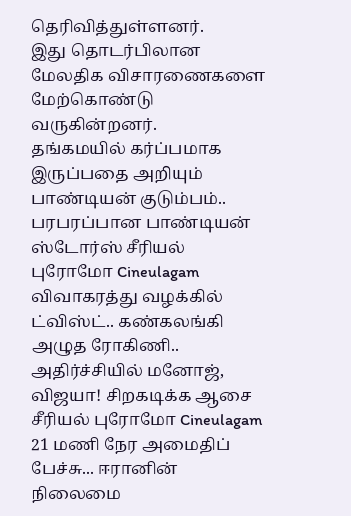தெரிவித்துள்ளனர்.
இது தொடர்பிலான மேலதிக விசாரணைகளை மேற்கொண்டு வருகின்றனர்.
தங்கமயில் கர்ப்பமாக இருப்பதை அறியும் பாண்டியன் குடும்பம்.. பரபரப்பான பாண்டியன் ஸ்டோர்ஸ் சீரியல் புரோமோ Cineulagam
விவாகரத்து வழக்கில் ட்விஸ்ட்.. கண்கலங்கி அழுத ரோகிணி.. அதிர்ச்சியில் மனோஜ், விஜயா! சிறகடிக்க ஆசை சீரியல் புரோமோ Cineulagam
21 மணி நேர அமைதிப் பேச்சு... ஈரானின் நிலைமை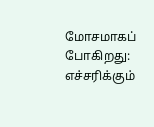மோசமாகப் போகிறது: எச்சரிக்கும்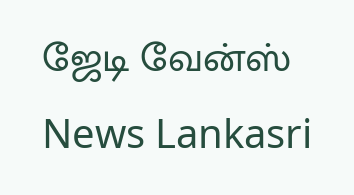ஜேடி வேன்ஸ் News Lankasri